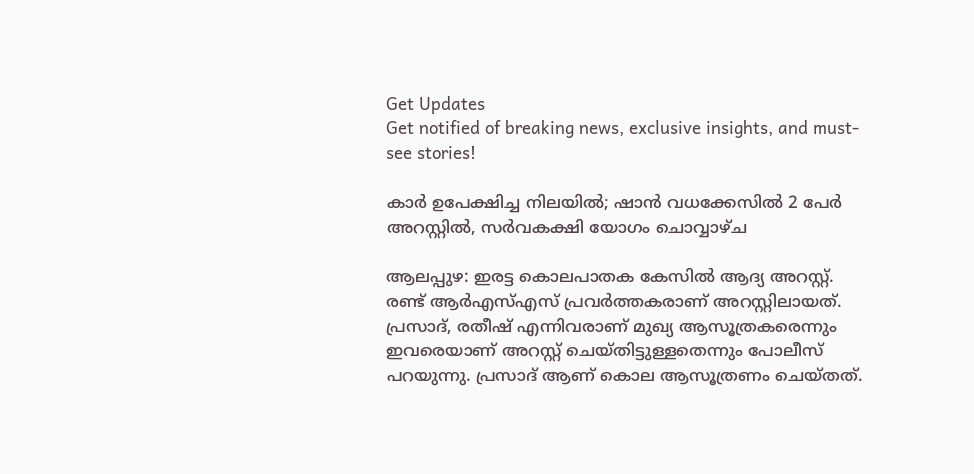Get Updates
Get notified of breaking news, exclusive insights, and must-see stories!

കാര്‍ ഉപേക്ഷിച്ച നിലയില്‍; ഷാന്‍ വധക്കേസില്‍ 2 പേര്‍ അറസ്റ്റില്‍, സര്‍വകക്ഷി യോഗം ചൊവ്വാഴ്ച

ആലപ്പുഴ: ഇരട്ട കൊലപാതക കേസില്‍ ആദ്യ അറസ്റ്റ്. രണ്ട് ആര്‍എസ്എസ് പ്രവര്‍ത്തകരാണ് അറസ്റ്റിലായത്. പ്രസാദ്, രതീഷ് എന്നിവരാണ് മുഖ്യ ആസൂത്രകരെന്നും ഇവരെയാണ് അറസ്റ്റ് ചെയ്തിട്ടുള്ളതെന്നും പോലീസ് പറയുന്നു. പ്രസാദ് ആണ് കൊല ആസൂത്രണം ചെയ്തത്.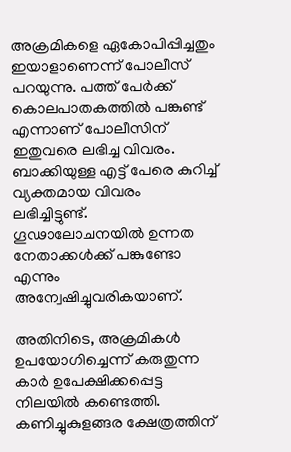അക്രമികളെ ഏകോപിപ്പിച്ചതും ഇയാളാണെന്ന് പോലീസ് പറയുന്നു. പത്ത് പേര്‍ക്ക് കൊലപാതകത്തില്‍ പങ്കുണ്ട് എന്നാണ് പോലീസിന് ഇതുവരെ ലഭിച്ച വിവരം. ബാക്കിയുള്ള എട്ട് പേരെ കുറിച്ച് വ്യക്തമായ വിവരം ലഭിച്ചിട്ടുണ്ട്. ഗൂഢാലോചനയില്‍ ഉന്നത നേതാക്കള്‍ക്ക് പങ്കുണ്ടോ എന്നും അന്വേഷിച്ചുവരികയാണ്.

അതിനിടെ, അക്രമികള്‍ ഉപയോഗിച്ചെന്ന് കരുതുന്ന കാര്‍ ഉപേക്ഷിക്കപ്പെട്ട നിലയില്‍ കണ്ടെത്തി. കണിച്ചുകുളങ്ങര ക്ഷേത്രത്തിന്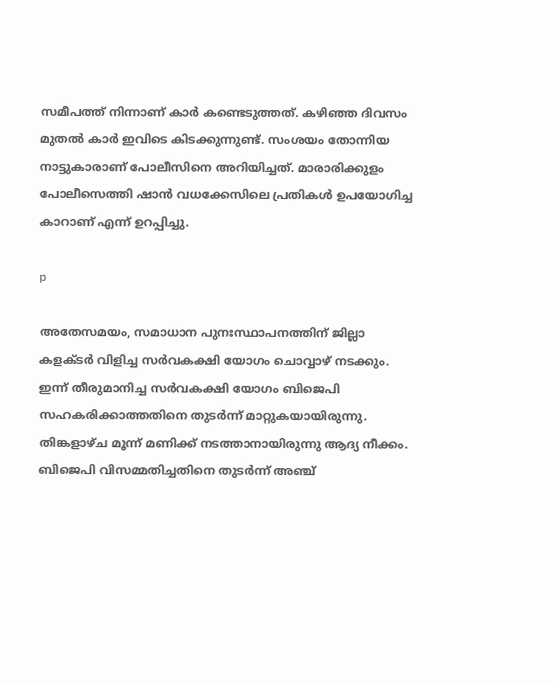സമീപത്ത് നിന്നാണ് കാര്‍ കണ്ടെടുത്തത്. കഴിഞ്ഞ ദിവസം മുതല്‍ കാര്‍ ഇവിടെ കിടക്കുന്നുണ്ട്. സംശയം തോന്നിയ നാട്ടുകാരാണ് പോലീസിനെ അറിയിച്ചത്. മാരാരിക്കുളം പോലീസെത്തി ഷാന്‍ വധക്കേസിലെ പ്രതികള്‍ ഉപയോഗിച്ച കാറാണ് എന്ന് ഉറപ്പിച്ചു.

p

അതേസമയം, സമാധാന പുനഃസ്ഥാപനത്തിന് ജില്ലാ കളക്ടര്‍ വിളിച്ച സര്‍വകക്ഷി യോഗം ചൊവ്വാഴ് നടക്കും. ഇന്ന് തീരുമാനിച്ച സര്‍വകക്ഷി യോഗം ബിജെപി സഹകരിക്കാത്തതിനെ തുടര്‍ന്ന് മാറ്റുകയായിരുന്നു. തിങ്കളാഴ്ച മൂന്ന് മണിക്ക് നടത്താനായിരുന്നു ആദ്യ നീക്കം. ബിജെപി വിസമ്മതിച്ചതിനെ തുടര്‍ന്ന് അഞ്ച്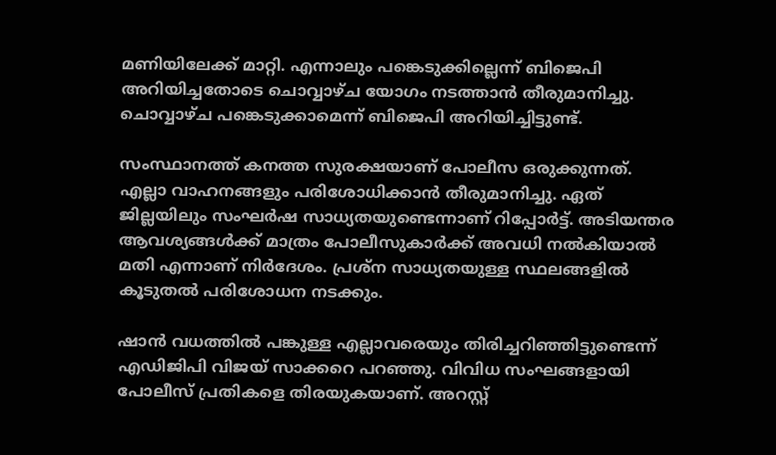മണിയിലേക്ക് മാറ്റി. എന്നാലും പങ്കെടുക്കില്ലെന്ന് ബിജെപി അറിയിച്ചതോടെ ചൊവ്വാഴ്ച യോഗം നടത്താന്‍ തീരുമാനിച്ചു. ചൊവ്വാഴ്ച പങ്കെടുക്കാമെന്ന് ബിജെപി അറിയിച്ചിട്ടുണ്ട്.

സംസ്ഥാനത്ത് കനത്ത സുരക്ഷയാണ് പോലീസ ഒരുക്കുന്നത്. എല്ലാ വാഹനങ്ങളും പരിശോധിക്കാന്‍ തീരുമാനിച്ചു. ഏത് ജില്ലയിലും സംഘര്‍ഷ സാധ്യതയുണ്ടെന്നാണ് റിപ്പോര്‍ട്ട്. അടിയന്തര ആവശ്യങ്ങള്‍ക്ക് മാത്രം പോലീസുകാര്‍ക്ക് അവധി നല്‍കിയാല്‍ മതി എന്നാണ് നിര്‍ദേശം. പ്രശ്‌ന സാധ്യതയുള്ള സ്ഥലങ്ങളില്‍ കൂടുതല്‍ പരിശോധന നടക്കും.

ഷാന്‍ വധത്തില്‍ പങ്കുള്ള എല്ലാവരെയും തിരിച്ചറിഞ്ഞിട്ടുണ്ടെന്ന് എഡിജിപി വിജയ് സാക്കറെ പറഞ്ഞു. വിവിധ സംഘങ്ങളായി പോലീസ് പ്രതികളെ തിരയുകയാണ്. അറസ്റ്റ്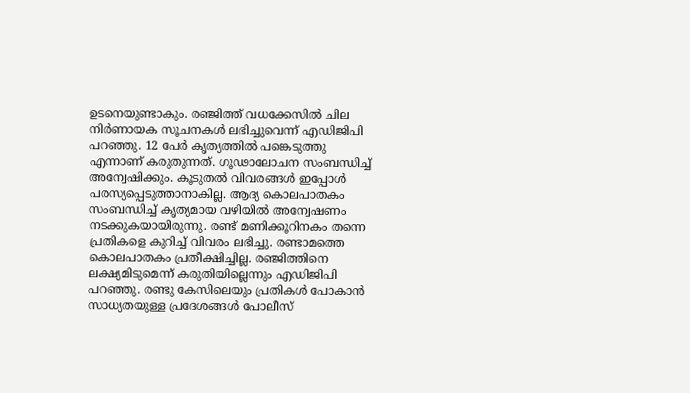ഉടനെയുണ്ടാകും. രഞ്ജിത്ത് വധക്കേസില്‍ ചില നിര്‍ണായക സൂചനകള്‍ ലഭിച്ചുവെന്ന് എഡിജിപി പറഞ്ഞു. 12 പേര്‍ കൃത്യത്തില്‍ പങ്കെടുത്തു എന്നാണ് കരുതുന്നത്. ഗൂഢാലോചന സംബന്ധിച്ച് അന്വേഷിക്കും. കൂടുതല്‍ വിവരങ്ങള്‍ ഇപ്പോള്‍ പരസ്യപ്പെടുത്താനാകില്ല. ആദ്യ കൊലപാതകം സംബന്ധിച്ച് കൃത്യമായ വഴിയില്‍ അന്വേഷണം നടക്കുകയായിരുന്നു. രണ്ട് മണിക്കൂറിനകം തന്നെ പ്രതികളെ കുറിച്ച് വിവരം ലഭിച്ചു. രണ്ടാമത്തെ കൊലപാതകം പ്രതീക്ഷിച്ചില്ല. രഞ്ജിത്തിനെ ലക്ഷ്യമിടുമെന്ന് കരുതിയില്ലെന്നും എഡിജിപി പറഞ്ഞു. രണ്ടു കേസിലെയും പ്രതികള്‍ പോകാന്‍ സാധ്യതയുള്ള പ്രദേശങ്ങള്‍ പോലീസ്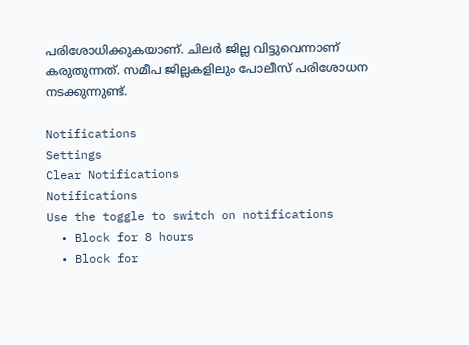പരിശോധിക്കുകയാണ്. ചിലര്‍ ജില്ല വിട്ടുവെന്നാണ് കരുതുന്നത്. സമീപ ജില്ലകളിലും പോലീസ് പരിശോധന നടക്കുന്നുണ്ട്.

Notifications
Settings
Clear Notifications
Notifications
Use the toggle to switch on notifications
  • Block for 8 hours
  • Block for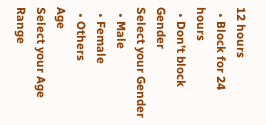12 hours
  • Block for 24 hours
  • Don't block
Gender
Select your Gender
  • Male
  • Female
  • Others
Age
Select your Age Range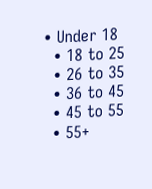• Under 18
  • 18 to 25
  • 26 to 35
  • 36 to 45
  • 45 to 55
  • 55+